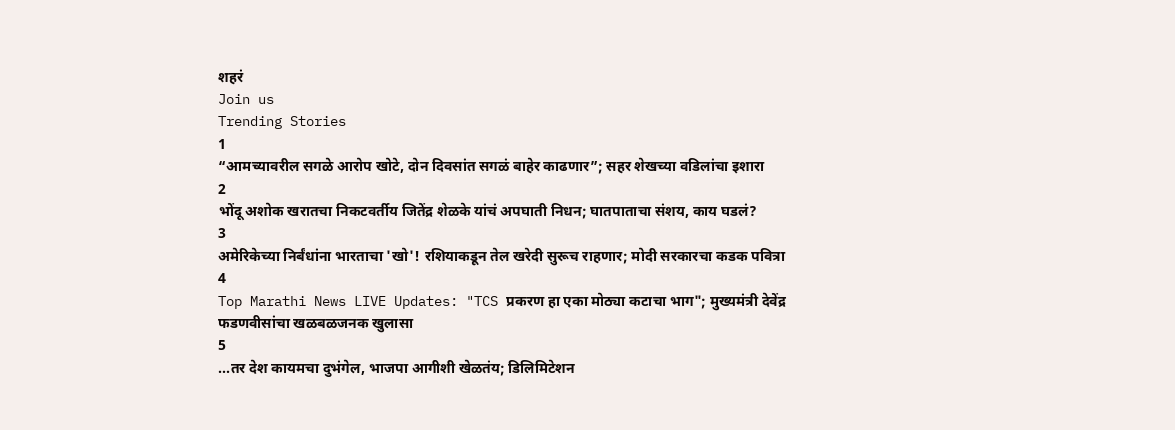शहरं
Join us
Trending Stories
1
“आमच्यावरील सगळे आरोप खोटे, दोन दिवसांत सगळं बाहेर काढणार”; सहर शेखच्या वडिलांचा इशारा
2
भोंदू अशोक खरातचा निकटवर्तीय जितेंद्र शेळके यांचं अपघाती निधन; घातपाताचा संशय, काय घडलं?
3
अमेरिकेच्या निर्बंधांना भारताचा 'खो'! रशियाकडून तेल खरेदी सुरूच राहणार; मोदी सरकारचा कडक पवित्रा
4
Top Marathi News LIVE Updates: "TCS प्रकरण हा एका मोठ्या कटाचा भाग"; मुख्यमंत्री देवेंद्र फडणवीसांचा खळबळजनक खुलासा
5
...तर देश कायमचा दुभंगेल, भाजपा आगीशी खेळतंय; डिलिमिटेशन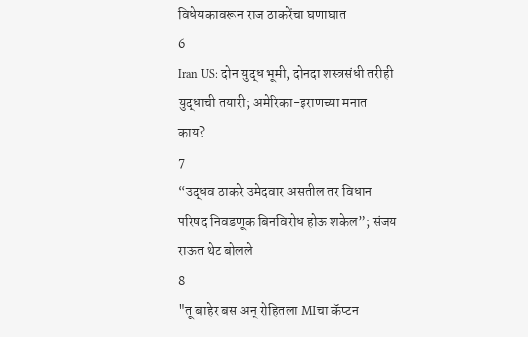विधेयकावरून राज ठाकरेंचा घणाघात
6
Iran US: दोन युद्ध भूमी, दोनदा शस्त्रसंधी तरीही युद्धाची तयारी; अमेरिका-इराणच्या मनात काय?
7
“उद्धव ठाकरे उमेदवार असतील तर विधान परिषद निवडणूक बिनविरोध होऊ शकेल”; संजय राऊत थेट बोलले
8
"तू बाहेर बस अन् रोहितला MIचा कॅप्टन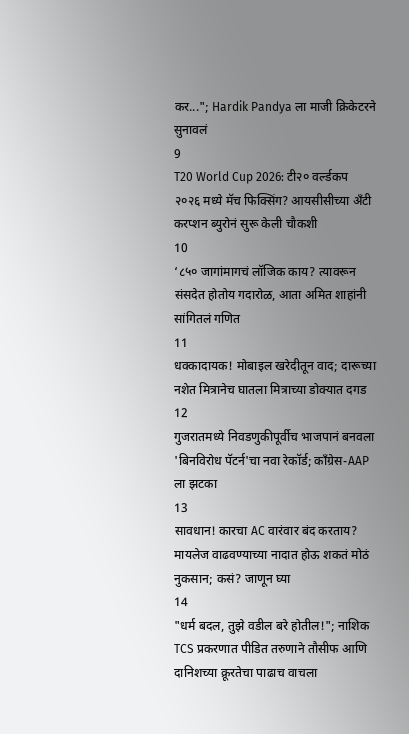कर..."; Hardik Pandya ला माजी क्रिकेटरने सुनावलं
9
T20 World Cup 2026: टी२० वर्ल्डकप २०२६ मध्ये मॅच फिक्सिंग? आयसीसीच्या अँटी करप्शन ब्युरोनं सुरू केली चौकशी
10
‘८५० जागांमागचं लॉजिक काय? त्यावरून संसदेत होतोय गदारोळ, आता अमित शाहांनी सांगितलं गणित
11
धक्कादायक! मोबाइल खरेदीतून वाद; दारूच्या नशेत मित्रानेच घातला मित्राच्या डोक्यात दगड
12
गुजरातमध्ये निवडणुकीपूर्वीच भाजपानं बनवला 'बिनविरोध पॅटर्न'चा नवा रेकॉर्ड; काँग्रेस-AAP ला झटका
13
सावधान! कारचा AC वारंवार बंद करताय? मायलेज वाढवण्याच्या नादात होऊ शकतं मोठं नुकसान; कसं? जाणून घ्या
14
"धर्म बदल, तुझे वडील बरे होतील!"; नाशिक TCS प्रकरणात पीडित तरुणाने तौसीफ आणि दानिशच्या क्रूरतेचा पाढाच वाचला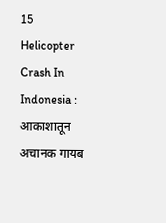15
Helicopter Crash In Indonesia : आकाशातून अचानक गायब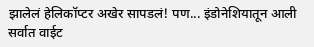झालेलं हेलिकॉप्टर अखेर सापडलं! पण... इंडोनेशियातून आली सर्वात वाईट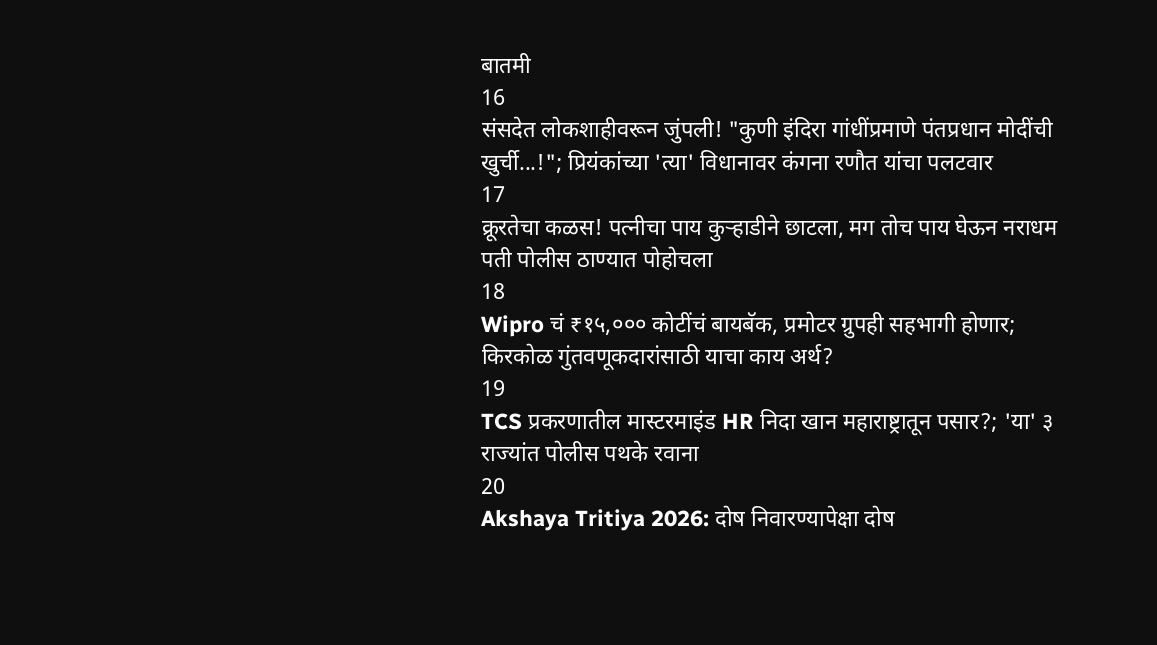बातमी
16
संसदेत लोकशाहीवरून जुंपली! "कुणी इंदिरा गांधींप्रमाणे पंतप्रधान मोदींची खुर्ची...!"; प्रियंकांच्या 'त्या' विधानावर कंगना रणौत यांचा पलटवार
17
क्रूरतेचा कळस! पत्नीचा पाय कुऱ्हाडीने छाटला, मग तोच पाय घेऊन नराधम पती पोलीस ठाण्यात पोहोचला
18
Wipro चं ₹१५,००० कोटींचं बायबॅक, प्रमोटर ग्रुपही सहभागी होणार; किरकोळ गुंतवणूकदारांसाठी याचा काय अर्थ?
19
TCS प्रकरणातील मास्टरमाइंड HR निदा खान महाराष्ट्रातून पसार?; 'या' ३ राज्यांत पोलीस पथके रवाना
20
Akshaya Tritiya 2026: दोष निवारण्यापेक्षा दोष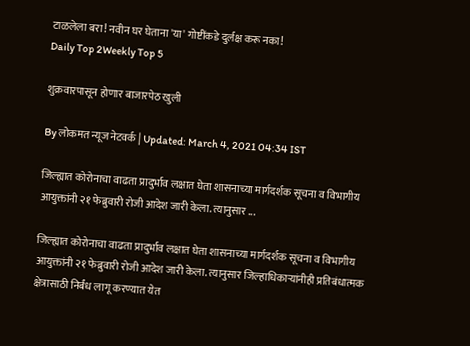टाळलेला बरा! नवीन घर घेताना 'या' गोष्टींकडे दुर्लक्ष करू नका!
Daily Top 2Weekly Top 5

शुक्रवारपासून होणार बाजारपेठ खुली

By लोकमत न्यूज नेटवर्क | Updated: March 4, 2021 04:34 IST

जिल्ह्यात कोरोनाचा वाढता प्रादुर्भाव लक्षात घेता शासनाच्या मार्गदर्शक सूचना व विभागीय आयुक्तांनी २१ फेब्रुवारी रोजी आदेश जारी केला. त्यानुसार ...

जिल्ह्यात कोरोनाचा वाढता प्रादुर्भाव लक्षात घेता शासनाच्या मार्गदर्शक सूचना व विभागीय आयुक्तांनी २१ फेब्रुवारी रोजी आदेश जारी केला. त्यानुसार जिल्हाधिकाऱ्यांनीही प्रतिबंधात्मक क्षेत्रासाठी निर्बंध लागू करण्यात येत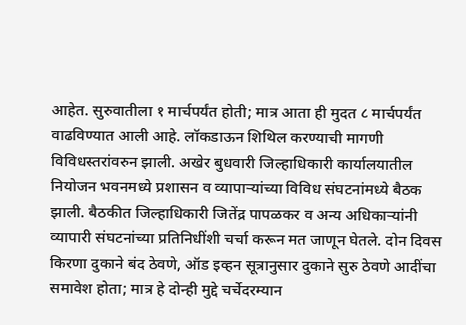आहेत. सुरुवातीला १ मार्चपर्यंत होती; मात्र आता ही मुदत ८ मार्चपर्यंत वाढविण्यात आली आहे. लॉकडाऊन शिथिल करण्याची मागणी विविधस्तरांवरुन झाली. अखेर बुधवारी जिल्हाधिकारी कार्यालयातील नियोजन भवनमध्ये प्रशासन व व्यापाऱ्यांच्या विविध संघटनांमध्ये बैठक झाली. बैठकीत जिल्हाधिकारी जितेंद्र पापळकर व अन्य अधिकाऱ्यांनी व्यापारी संघटनांच्या प्रतिनिधींशी चर्चा करून मत जाणून घेतले. दोन दिवस किरणा दुकाने बंद ठेवणे, ऑड इव्हन सूत्रानुसार दुकाने सुरु ठेवणे आदींचा समावेश होता; मात्र हे दोन्ही मुद्दे चर्चेदरम्यान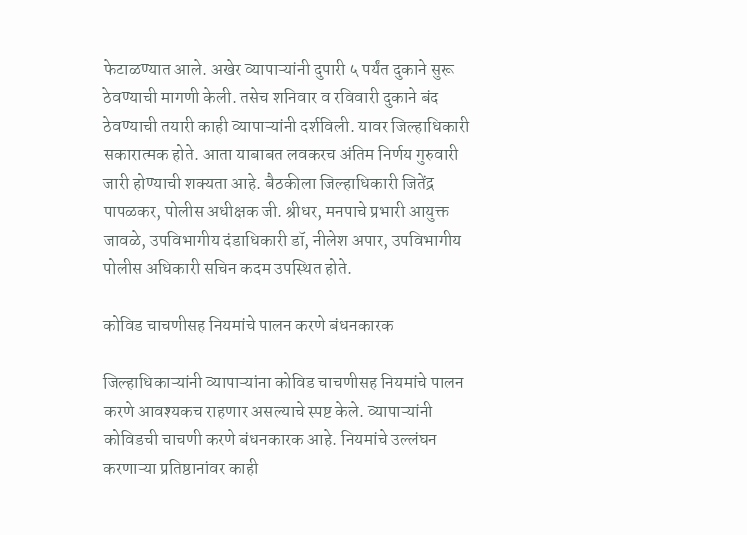फेटाळण्यात आले. अखेर व्यापाऱ्यांनी दुपारी ५ पर्यंत दुकाने सुरू ठेवण्याची मागणी केली. तसेच शनिवार व रविवारी दुकाने बंद ठेवण्याची तयारी काही व्यापाऱ्यांनी दर्शविली. यावर जिल्हाधिकारी सकारात्मक होते. आता याबाबत लवकरच अंतिम निर्णय गुरुवारी जारी होण्याची शक्यता आहे. बैठकीला जिल्हाधिकारी जितेंद्र पापळकर, पोलीस अधीक्षक जी. श्रीधर, मनपाचे प्रभारी आयुक्त जावळे, उपविभागीय दंडाधिकारी डॉ, नीलेश अपार, उपविभागीय पोलीस अधिकारी सचिन कदम उपस्थित होते.

कोविड चाचणीसह नियमांचे पालन करणे बंधनकारक

जिल्हाधिकाऱ्यांनी व्यापाऱ्यांना कोविड चाचणीसह नियमांचे पालन करणे आवश्यकच राहणार असल्याचे स्पष्ट केले. व्यापाऱ्यांनी कोविडची चाचणी करणे बंधनकारक आहे. नियमांचे उल्लंघन करणाऱ्या प्रतिष्ठानांवर काही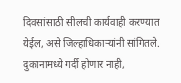दिवसांसाठी सीलची कार्यवाही करण्यात येईल, असे जिल्हाधिकाऱ्यांनी सांगितले. दुकानामध्ये गर्दी होणार नाही,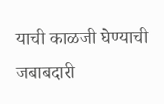याची काळजी घेण्याची जबाबदारी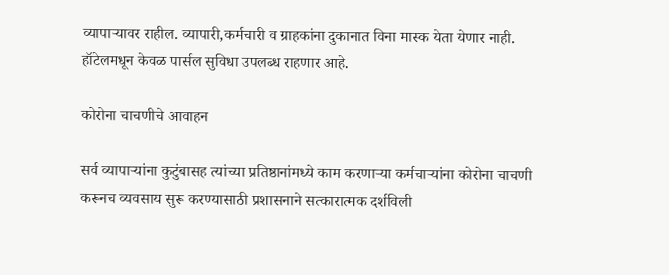व्यापाऱ्यावर राहील. व्यापारी,कर्मचारी व ग्राहकांना दुकानात विना मास्क येता येणार नाही. हॉटेलमधून केवळ पार्सल सुविधा उपलब्ध राहणार आहे.

कोरोना चाचणीचे आवाहन

सर्व व्यापाऱ्यांना कुटुंबासह त्यांच्या प्रतिष्ठानांमध्ये काम करणाऱ्या कर्मचाऱ्यांना कोरोना चाचणी करूनच व्यवसाय सुरू करण्यासाठी प्रशासनाने सत्कारात्मक दर्शविली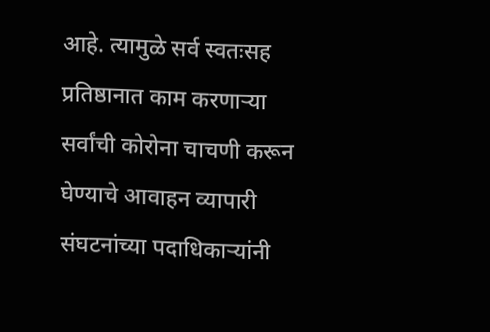आहे. त्यामुळे सर्व स्वतःसह प्रतिष्ठानात काम करणाऱ्या सर्वांची कोरोना चाचणी करून घेण्याचे आवाहन व्यापारी संघटनांच्या पदाधिकाऱ्यांनी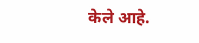केले आहे.